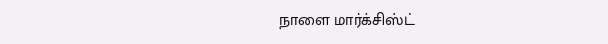நாளை மார்க்சிஸ்ட்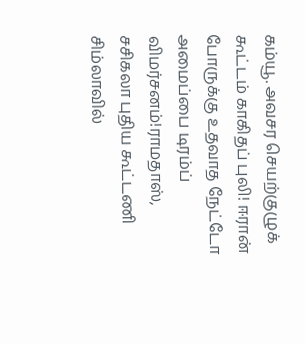கம்யூ. அவசர செயற்குழுக் கூட்டம் காகிதப் புலி! ஈரான் போருக்கு உதவாத நேட்டோ அமைப்பை டிரம்ப் விமர்சனம்!ராமதாஸ், சசிகலா புதிய கூட்டணி சிம்லாவில்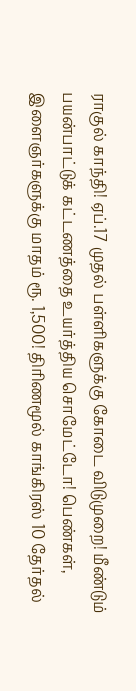ராகுல் காந்தி! ஏப்.17 முதல் பள்ளிகளுக்கு கோடை விடுமுறை! மீண்டும் பயன்பாட்டுக் கட்டணத்தை உயர்த்திய சொமேட்டோ! பெண்கள், இளைஞர்களுக்கு மாதம் ரூ. 1,500! திரிணமூல் காங்கிரஸ் 10 தேர்தல்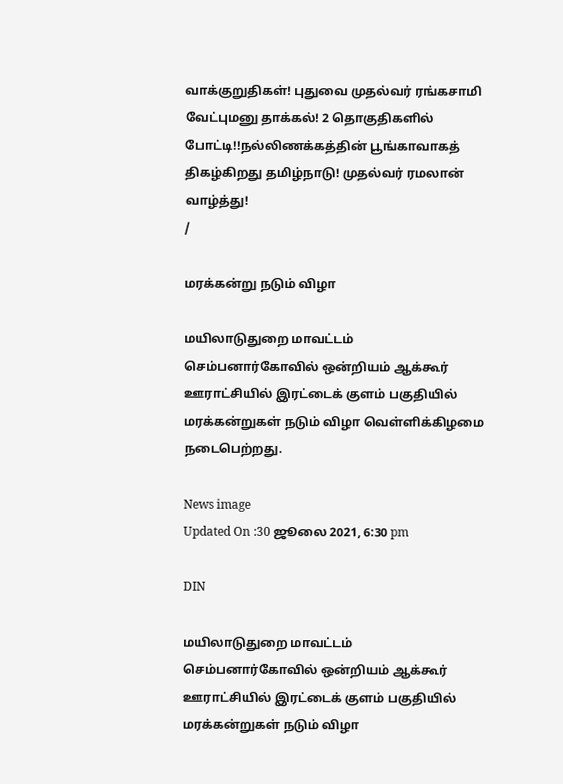வாக்குறுதிகள்! புதுவை முதல்வர் ரங்கசாமி வேட்புமனு தாக்கல்! 2 தொகுதிகளில் போட்டி!!நல்லிணக்கத்தின் பூங்காவாகத் திகழ்கிறது தமிழ்நாடு! முதல்வர் ரமலான் வாழ்த்து!
/

மரக்கன்று நடும் விழா

மயிலாடுதுறை மாவட்டம் செம்பனார்கோவில் ஒன்றியம் ஆக்கூர் ஊராட்சியில் இரட்டைக் குளம் பகுதியில் மரக்கன்றுகள் நடும் விழா வெள்ளிக்கிழமை நடைபெற்றது.

News image
Updated On :30 ஜூலை 2021, 6:30 pm

DIN

மயிலாடுதுறை மாவட்டம் செம்பனார்கோவில் ஒன்றியம் ஆக்கூர் ஊராட்சியில் இரட்டைக் குளம் பகுதியில் மரக்கன்றுகள் நடும் விழா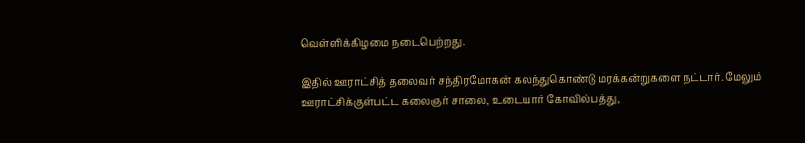வெள்ளிக்கிழமை நடைபெற்றது.

இதில் ஊராட்சித் தலைவர் சந்திரமோகன் கலந்துகொண்டு மரக்கன்றுகளை நட்டார். மேலும் ஊராட்சிக்குள்பட்ட கலைஞர் சாலை, உடையார் கோவில்பத்து,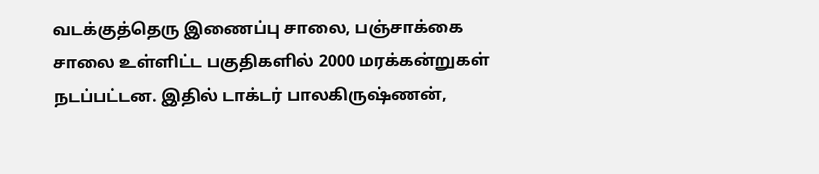வடக்குத்தெரு இணைப்பு சாலை, பஞ்சாக்கை சாலை உள்ளிட்ட பகுதிகளில் 2000 மரக்கன்றுகள் நடப்பட்டன. இதில் டாக்டர் பாலகிருஷ்ணன்,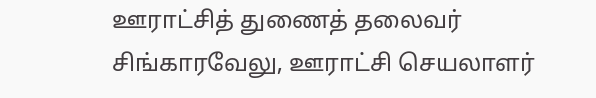ஊராட்சித் துணைத் தலைவர் சிங்காரவேலு, ஊராட்சி செயலாளர்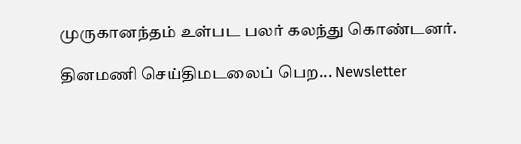முருகானந்தம் உள்பட பலர் கலந்து கொண்டனர்.

தினமணி செய்திமடலைப் பெற... Newsletter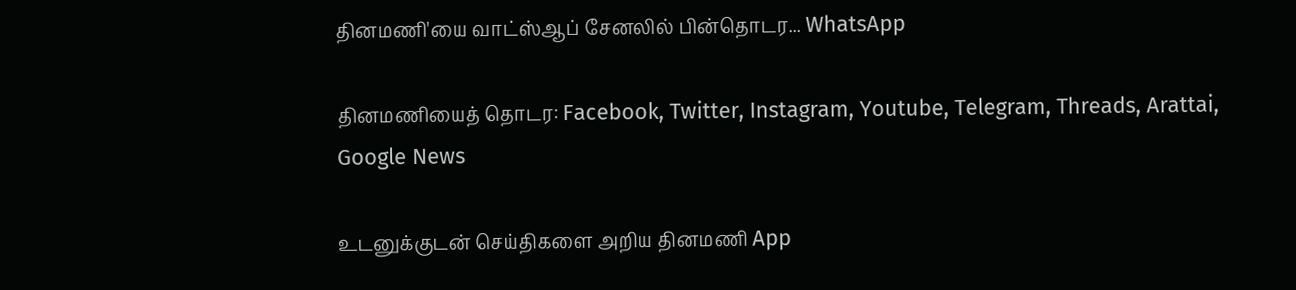தினமணி'யை வாட்ஸ்ஆப் சேனலில் பின்தொடர... WhatsApp

தினமணியைத் தொடர: Facebook, Twitter, Instagram, Youtube, Telegram, Threads, Arattai, Google News

உடனுக்குடன் செய்திகளை அறிய தினமணி App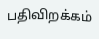பதிவிறக்கம்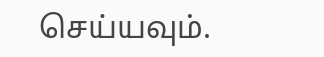செய்யவும்.